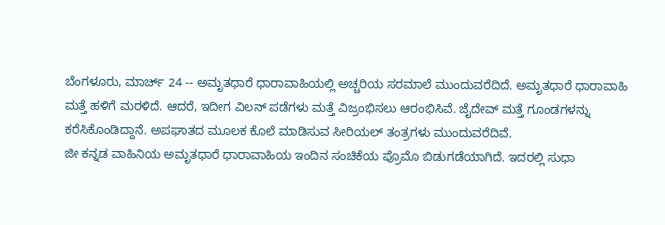ಬೆಂಗಳೂರು, ಮಾರ್ಚ್ 24 -- ಅಮೃತಧಾರೆ ಧಾರಾವಾಹಿಯಲ್ಲಿ ಅಚ್ಚರಿಯ ಸರಮಾಲೆ ಮುಂದುವರೆದಿದೆ. ಅಮೃತಧಾರೆ ಧಾರಾವಾಹಿ ಮತ್ತೆ ಹಳಿಗೆ ಮರಳಿದೆ. ಆದರೆ, ಇದೀಗ ವಿಲನ್ ಪಡೆಗಳು ಮತ್ತೆ ವಿಜ್ರಂಭಿಸಲು ಆರಂಭಿಸಿವೆ. ಜೈದೇವ್ ಮತ್ತೆ ಗೂಂಡಗಳನ್ನು ಕರೆಸಿಕೊಂಡಿದ್ದಾನೆ. ಅಪಘಾತದ ಮೂಲಕ ಕೊಲೆ ಮಾಡಿಸುವ ಸೀರಿಯಲ್ ತಂತ್ರಗಳು ಮುಂದುವರೆದಿವೆ.
ಜೀ ಕನ್ನಡ ವಾಹಿನಿಯ ಅಮೃತಧಾರೆ ಧಾರಾವಾಹಿಯ ಇಂದಿನ ಸಂಚಿಕೆಯ ಪ್ರೊಮೊ ಬಿಡುಗಡೆಯಾಗಿದೆ. ಇದರಲ್ಲಿ ಸುಧಾ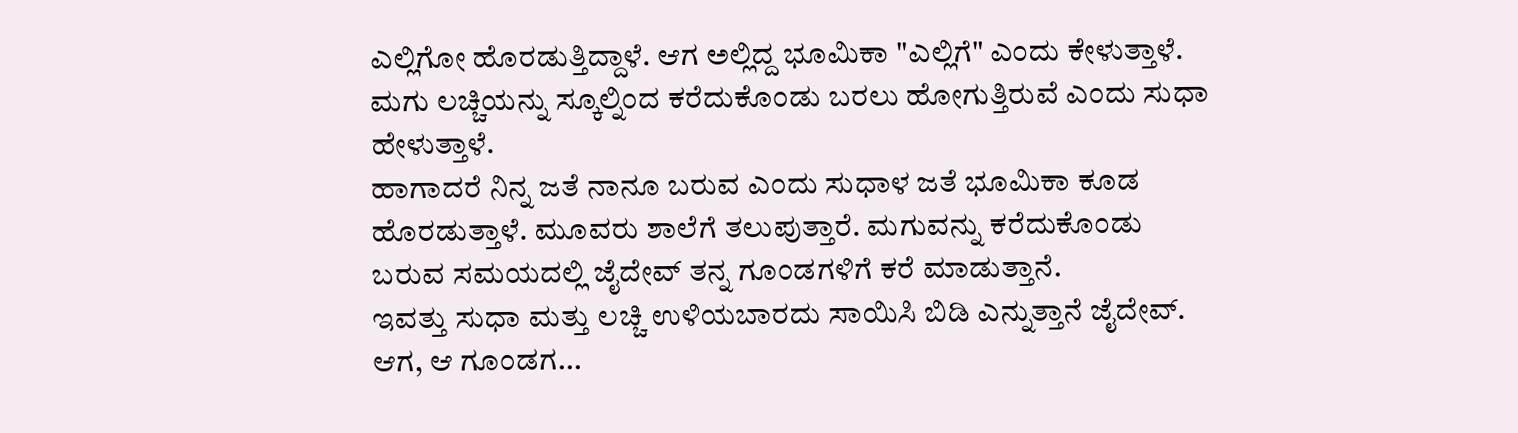ಎಲ್ಲಿಗೋ ಹೊರಡುತ್ತಿದ್ದಾಳೆ. ಆಗ ಅಲ್ಲಿದ್ದ ಭೂಮಿಕಾ "ಎಲ್ಲಿಗೆ" ಎಂದು ಕೇಳುತ್ತಾಳೆ. ಮಗು ಲಚ್ಚಿಯನ್ನು ಸ್ಕೂಲ್ನಿಂದ ಕರೆದುಕೊಂಡು ಬರಲು ಹೋಗುತ್ತಿರುವೆ ಎಂದು ಸುಧಾ ಹೇಳುತ್ತಾಳೆ.
ಹಾಗಾದರೆ ನಿನ್ನ ಜತೆ ನಾನೂ ಬರುವ ಎಂದು ಸುಧಾಳ ಜತೆ ಭೂಮಿಕಾ ಕೂಡ ಹೊರಡುತ್ತಾಳೆ. ಮೂವರು ಶಾಲೆಗೆ ತಲುಪುತ್ತಾರೆ. ಮಗುವನ್ನು ಕರೆದುಕೊಂಡು ಬರುವ ಸಮಯದಲ್ಲಿ ಜೈದೇವ್ ತನ್ನ ಗೂಂಡಗಳಿಗೆ ಕರೆ ಮಾಡುತ್ತಾನೆ.
ಇವತ್ತು ಸುಧಾ ಮತ್ತು ಲಚ್ಚಿ ಉಳಿಯಬಾರದು ಸಾಯಿಸಿ ಬಿಡಿ ಎನ್ನುತ್ತಾನೆ ಜೈದೇವ್. ಆಗ, ಆ ಗೂಂಡಗ...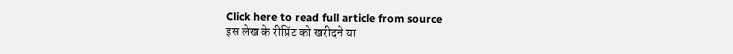Click here to read full article from source
इस लेख के रीप्रिंट को खरीदने या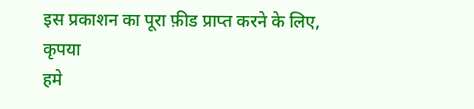इस प्रकाशन का पूरा फ़ीड प्राप्त करने के लिए, कृपया
हमे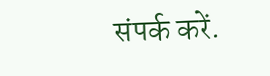संपर्क करें.